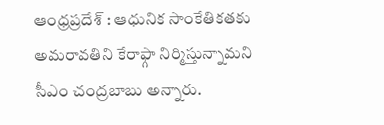ఆంధ్రప్రదేశ్ : ఆధునిక సాంకేతికతకు అమరావతిని కేరాఫ్గా నిర్మిస్తున్నామని సీఎం చంద్రబాబు అన్నారు.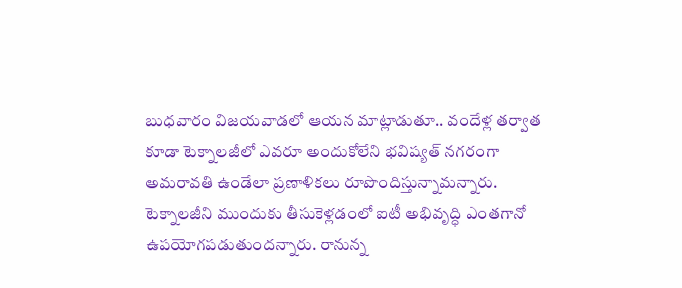బుధవారం విజయవాడలో ఆయన మాట్లాడుతూ.. వందేళ్ల తర్వాత కూడా టెక్నాలజీలో ఎవరూ అందుకోలేని భవిష్యత్ నగరంగా అమరావతి ఉండేలా ప్రణాళికలు రూపొందిస్తున్నామన్నారు. టెక్నాలజీని ముందుకు తీసుకెళ్లడంలో ఐటీ అభివృద్ధి ఎంతగానో ఉపయోగపడుతుందన్నారు. రానున్న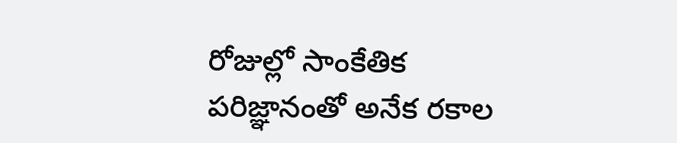రోజుల్లో సాంకేతిక పరిజ్ఞానంతో అనేక రకాల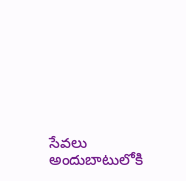సేవలు అందుబాటులోకి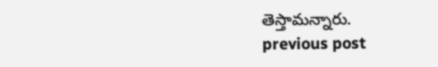తెస్తామన్నారు.
previous post